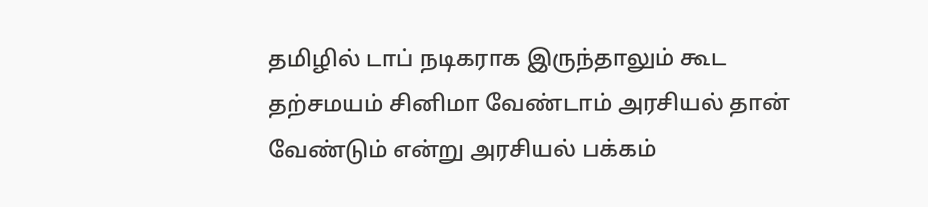தமிழில் டாப் நடிகராக இருந்தாலும் கூட தற்சமயம் சினிமா வேண்டாம் அரசியல் தான் வேண்டும் என்று அரசியல் பக்கம்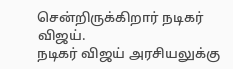சென்றிருக்கிறார் நடிகர் விஜய்.
நடிகர் விஜய் அரசியலுக்கு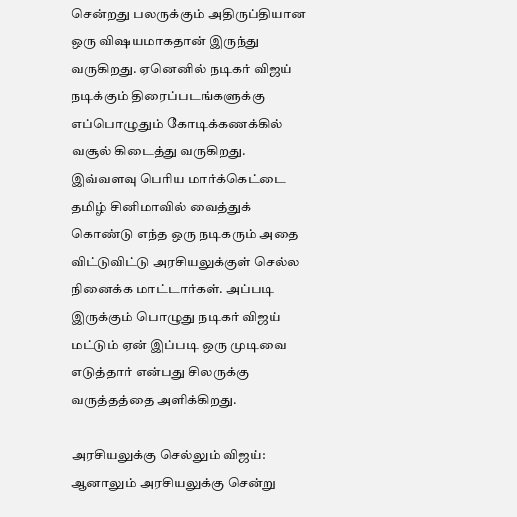சென்றது பலருக்கும் அதிருப்தியான ஒரு விஷயமாகதான் இருந்து வருகிறது. ஏனெனில் நடிகர் விஜய் நடிக்கும் திரைப்படங்களுக்கு எப்பொழுதும் கோடிக்கணக்கில் வசூல் கிடைத்து வருகிறது.
இவ்வளவு பெரிய மார்க்கெட்டை தமிழ் சினிமாவில் வைத்துக் கொண்டு எந்த ஒரு நடிகரும் அதை விட்டுவிட்டு அரசியலுக்குள் செல்ல நினைக்க மாட்டார்கள். அப்படி இருக்கும் பொழுது நடிகர் விஜய் மட்டும் ஏன் இப்படி ஒரு முடிவை எடுத்தார் என்பது சிலருக்கு வருத்தத்தை அளிக்கிறது.

அரசியலுக்கு செல்லும் விஜய்:
ஆனாலும் அரசியலுக்கு சென்று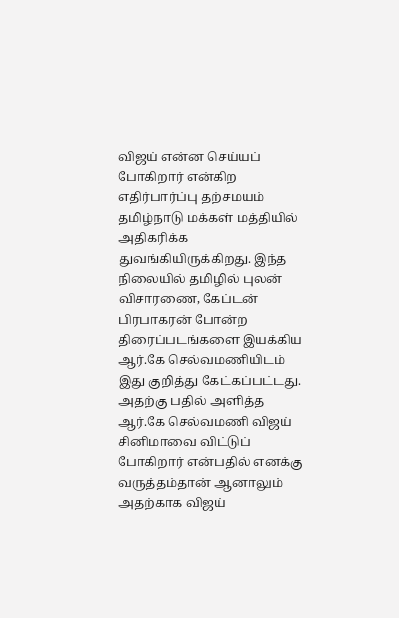விஜய் என்ன செய்யப் போகிறார் என்கிற எதிர்பார்ப்பு தற்சமயம் தமிழ்நாடு மக்கள் மத்தியில் அதிகரிக்க துவங்கியிருக்கிறது. இந்த நிலையில் தமிழில் புலன் விசாரணை, கேப்டன் பிரபாகரன் போன்ற திரைப்படங்களை இயக்கிய ஆர்.கே செல்வமணியிடம் இது குறித்து கேட்கப்பட்டது.
அதற்கு பதில் அளித்த ஆர்.கே செல்வமணி விஜய் சினிமாவை விட்டுப் போகிறார் என்பதில் எனக்கு வருத்தம்தான் ஆனாலும் அதற்காக விஜய்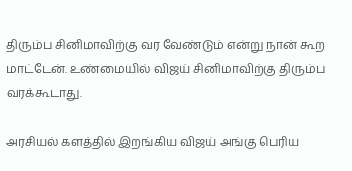திரும்ப சினிமாவிற்கு வர வேண்டும் என்று நான் கூற மாட்டேன். உண்மையில் விஜய் சினிமாவிற்கு திரும்ப வரக்கூடாது.

அரசியல் களத்தில் இறங்கிய விஜய் அங்கு பெரிய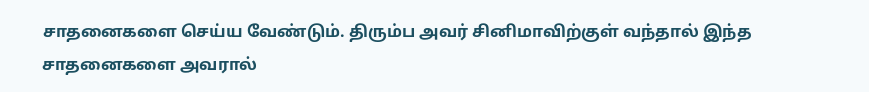சாதனைகளை செய்ய வேண்டும். திரும்ப அவர் சினிமாவிற்குள் வந்தால் இந்த சாதனைகளை அவரால்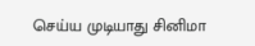செய்ய முடியாது சினிமா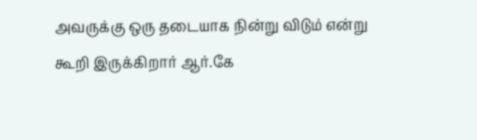அவருக்கு ஒரு தடையாக நின்று விடும் என்று கூறி இருக்கிறார் ஆர்.கே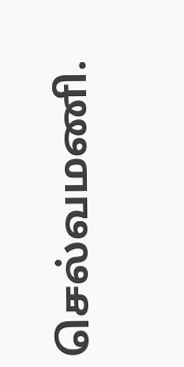செல்வமணி.